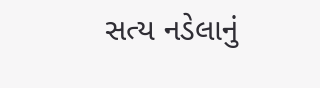સત્ય નડેલાનું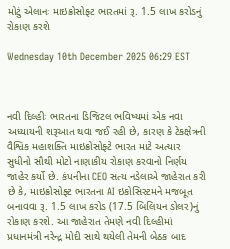મોટું એલાનઃ માઇક્રોસોફ્ટ ભારતમાં રૂ. 1.5 લાખ કરોડનું રોકાણ કરશે

Wednesday 10th December 2025 06:29 EST



નવી દિલ્હીઃ ભારતના ડિજિટલ ભવિષ્યમાં એક નવા અધ્યાયની શરૂઆત થવા જઈ રહી છે, કારણ કે ટેકક્ષેત્રની વૈશ્વિક મહાશક્તિ માઇક્રોસોફ્ટે ભારત માટે અત્યાર સુધીનો સૌથી મોટો નાણાકીય રોકાણ કરવાનો નિર્ણય જાહેર કર્યો છે. કંપનીના CEO સત્ય નડેલાએ જાહેરાત કરી છે કે, માઇક્રોસોફ્ટ ભારતના AI ઇકોસિસ્ટમને મજબૂત બનાવવા રૂ. 1.5 લાખ કરોડ (17.5 બિલિયન ડોલર)નું રોકાણ કરશે. આ જાહેરાત તેમણે નવી દિલ્હીમાં પ્રધાનમંત્રી નરેન્દ્ર મોદી સાથે થયેલી તેમની બેઠક બાદ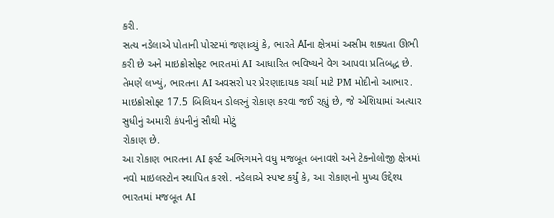કરી.
સત્ય નડેલાએ પોતાની પોસ્ટમાં જણાવ્યું કે, ભારતે AIના ક્ષેત્રમાં અસીમ શક્યતા ઊભી કરી છે અને માઇક્રોસોફ્ટ ભારતમાં AI આધારિત ભવિષ્યને વેગ આપવા પ્રતિબદ્ધ છે. તેમણે લખ્યું, ભારતના AI અવસરો પર પ્રેરણાદાયક ચર્ચા માટે PM મોદીનો આભાર. માઇક્રોસોફ્ટ 17.5 બિલિયન ડોલરનું રોકાણ કરવા જઈ રહ્યું છે, જે એશિયામાં અત્યાર સુધીનું અમારી કંપનીનું સૌથી મોટું
રોકાણ છે.
આ રોકાણ ભારતના AI ફર્સ્ટ અભિગમને વધુ મજબૂત બનાવશે અને ટેક્નોલોજી ક્ષેત્રમાં નવો માઇલસ્ટોન સ્થાપિત કરશે. નડેલાએ સ્પષ્ટ કર્યું કે, આ રોકાણનો મુખ્ય ઉદ્દેશ્ય ભારતમાં મજબૂત AI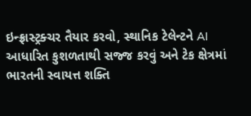ઇન્ફ્રાસ્ટ્રક્ચર તૈયાર કરવો, સ્થાનિક ટેલેન્ટને AI આધારિત કુશળતાથી સજ્જ કરવું અને ટેક ક્ષેત્રમાં ભારતની સ્વાયત્ત શક્તિ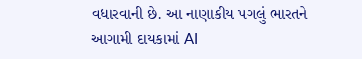વધારવાની છે. આ નાણાકીય પગલું ભારતને આગામી દાયકામાં AI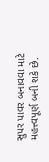સુપર પાવર બનાવવા માટે મહત્ત્વપૂર્ણ બની શકે છે.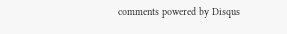comments powered by Disqus